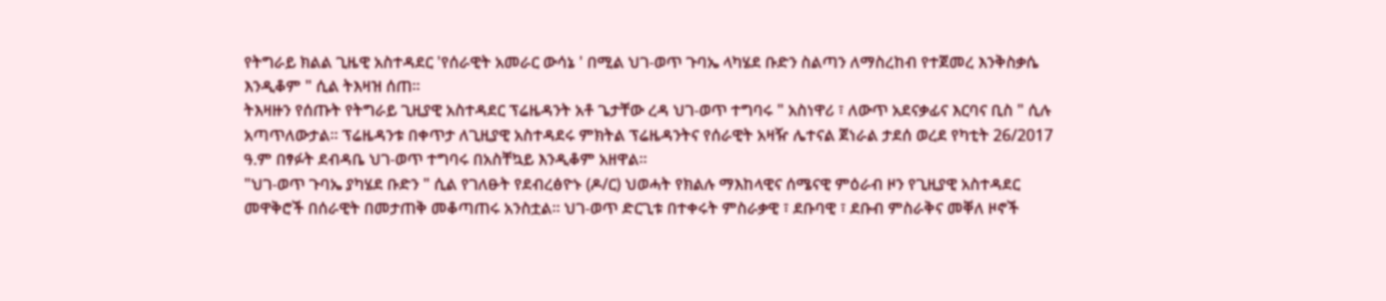የትግራይ ክልል ጊዜዊ አስተዳደር 'የሰራዊት አመራር ውሳኔ ' በሚል ህገ-ወጥ ጉባኤ ላካሄደ ቡድን ስልጣን ለማስረከብ የተጀመረ እንቅስቃሴ እንዲቆም " ሲል ትእዛዝ ሰጠ።
ትእዛዙን የሰጡት የትግራይ ጊዚያዊ አስተዳደር ፕሬዜዳንት አቶ ጌታቸው ረዳ ህገ-ወጥ ተግባሩ " አስነዋሪ ፣ ለውጥ አደናቃፊና እርባና ቢስ " ሲሉ አጣጥለውታል። ፕሬዜዳንቱ በቀጥታ ለጊዚያዊ አስተዳደሩ ምክትል ፕሬዜዳንትና የሰራዊት አዛዥ ሌተናል ጀነራል ታደሰ ወረደ የካቲት 26/2017 ዓ.ም በፃፉት ደብዳቤ ህገ-ወጥ ተግባሩ በአስቸኳይ እንዲቆም አዘዋል።
"ህገ-ወጥ ጉባኤ ያካሄደ ቡድን " ሲል የገለፁት የደብረፅዮኑ (ዶ/ር) ህወሓት የክልሉ ማእከላዊና ሰሜናዊ ምዕራብ ዞን የጊዚያዊ አስተዳደር መዋቅሮች በሰራዊት በመታጠቅ መቆጣጠሩ አንስቷል። ህገ-ወጥ ድርጊቱ በተቀሩት ምስራቃዊ ፣ ደቡባዊ ፣ ደቡብ ምስራቅና መቐለ ዞኖች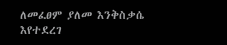ለመፈፀም ያለመ እንቅስቃሴ እየተደረገ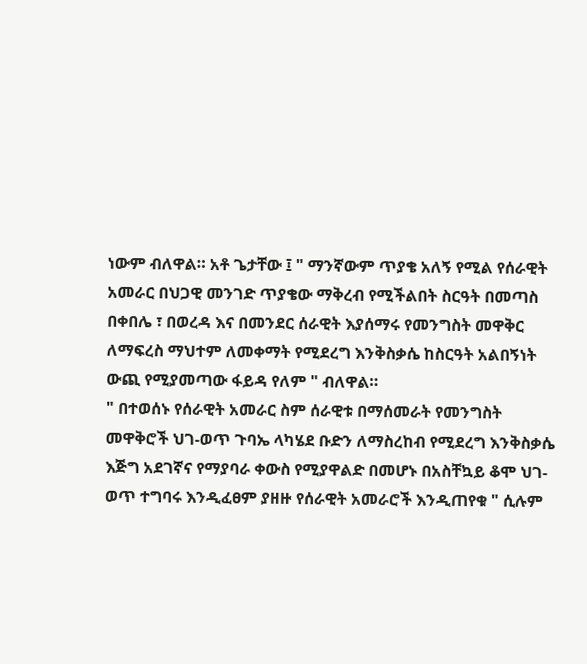ነውም ብለዋል። አቶ ጌታቸው ፤ " ማንኛውም ጥያቄ አለኝ የሚል የሰራዊት አመራር በህጋዊ መንገድ ጥያቄው ማቅረብ የሚችልበት ስርዓት በመጣስ በቀበሌ ፣ በወረዳ እና በመንደር ሰራዊት እያሰማሩ የመንግስት መዋቅር ለማፍረስ ማህተም ለመቀማት የሚደረግ እንቅስቃሴ ከስርዓት አልበኝነት ውጪ የሚያመጣው ፋይዳ የለም " ብለዋል።
" በተወሰኑ የሰራዊት አመራር ስም ሰራዊቱ በማሰመራት የመንግስት መዋቅሮች ህገ-ወጥ ጉባኤ ላካሄደ ቡድን ለማስረከብ የሚደረግ እንቅስቃሴ እጅግ አደገኛና የማያባራ ቀውስ የሚያዋልድ በመሆኑ በአስቸኳይ ቆሞ ህገ-ወጥ ተግባሩ እንዲፈፀም ያዘዙ የሰራዊት አመራሮች እንዲጠየቁ " ሲሉም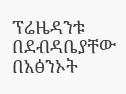ፕሬዜዳንቱ በደብዳቤያቸው በአፅንኦት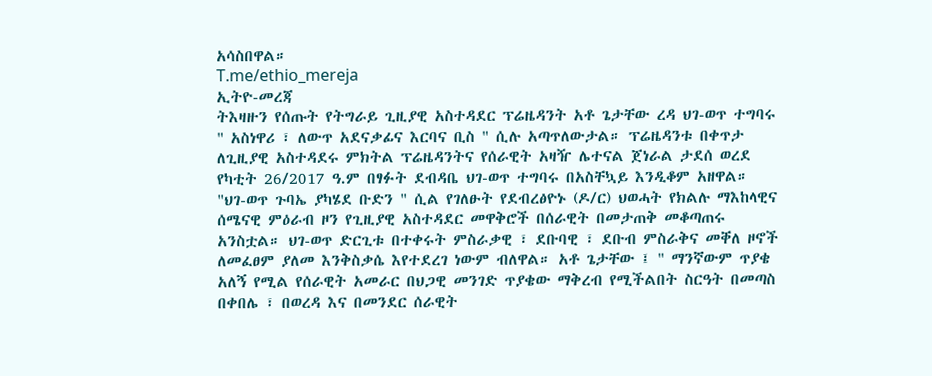አሳስበዋል።
T.me/ethio_mereja
ኢትዮ-መረጃ
ትእዛዙን የሰጡት የትግራይ ጊዚያዊ አስተዳደር ፕሬዜዳንት አቶ ጌታቸው ረዳ ህገ-ወጥ ተግባሩ " አስነዋሪ ፣ ለውጥ አደናቃፊና እርባና ቢስ " ሲሉ አጣጥለውታል። ፕሬዜዳንቱ በቀጥታ ለጊዚያዊ አስተዳደሩ ምክትል ፕሬዜዳንትና የሰራዊት አዛዥ ሌተናል ጀነራል ታደሰ ወረደ የካቲት 26/2017 ዓ.ም በፃፉት ደብዳቤ ህገ-ወጥ ተግባሩ በአስቸኳይ እንዲቆም አዘዋል።
"ህገ-ወጥ ጉባኤ ያካሄደ ቡድን " ሲል የገለፁት የደብረፅዮኑ (ዶ/ር) ህወሓት የክልሉ ማእከላዊና ሰሜናዊ ምዕራብ ዞን የጊዚያዊ አስተዳደር መዋቅሮች በሰራዊት በመታጠቅ መቆጣጠሩ አንስቷል። ህገ-ወጥ ድርጊቱ በተቀሩት ምስራቃዊ ፣ ደቡባዊ ፣ ደቡብ ምስራቅና መቐለ ዞኖች ለመፈፀም ያለመ እንቅስቃሴ እየተደረገ ነውም ብለዋል። አቶ ጌታቸው ፤ " ማንኛውም ጥያቄ አለኝ የሚል የሰራዊት አመራር በህጋዊ መንገድ ጥያቄው ማቅረብ የሚችልበት ስርዓት በመጣስ በቀበሌ ፣ በወረዳ እና በመንደር ሰራዊት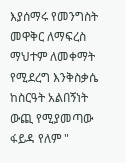እያሰማሩ የመንግስት መዋቅር ለማፍረስ ማህተም ለመቀማት የሚደረግ እንቅስቃሴ ከስርዓት አልበኝነት ውጪ የሚያመጣው ፋይዳ የለም "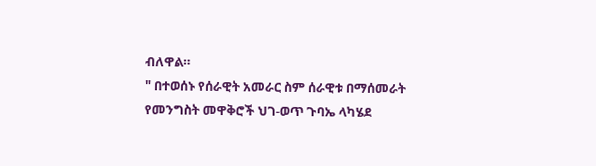ብለዋል።
" በተወሰኑ የሰራዊት አመራር ስም ሰራዊቱ በማሰመራት የመንግስት መዋቅሮች ህገ-ወጥ ጉባኤ ላካሄደ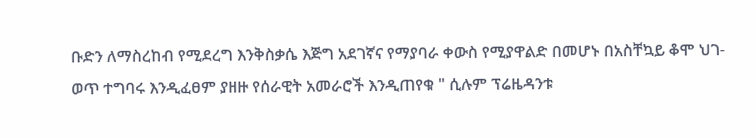ቡድን ለማስረከብ የሚደረግ እንቅስቃሴ እጅግ አደገኛና የማያባራ ቀውስ የሚያዋልድ በመሆኑ በአስቸኳይ ቆሞ ህገ-ወጥ ተግባሩ እንዲፈፀም ያዘዙ የሰራዊት አመራሮች እንዲጠየቁ " ሲሉም ፕሬዜዳንቱ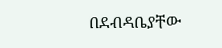በደብዳቤያቸው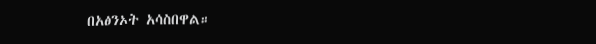በአፅንኦት አሳስበዋል።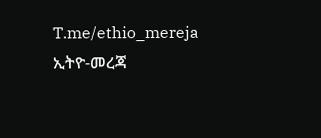T.me/ethio_mereja
ኢትዮ-መረጃ